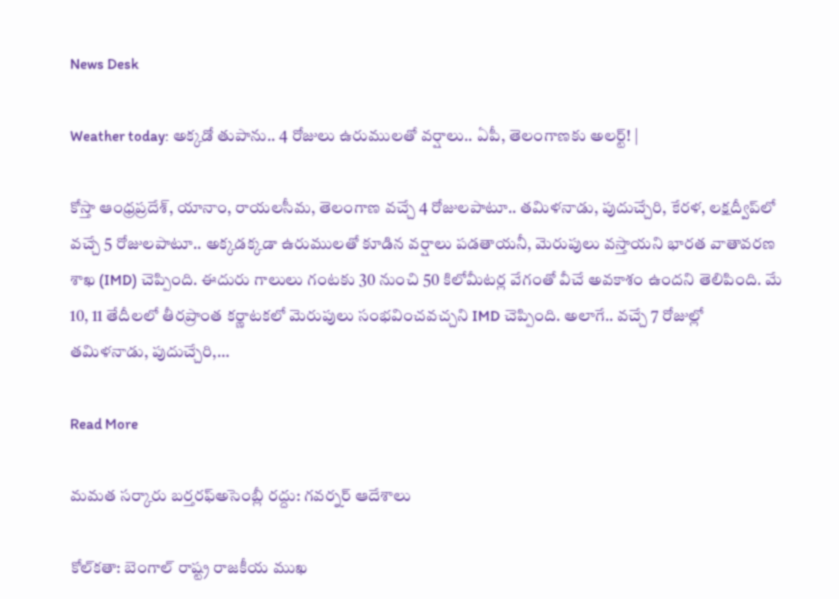News Desk

Weather today: అక్కడో తుపాను.. 4 రోజులు ఉరుములతో వర్షాలు.. ఏపీ, తెలంగాణకు అలర్ట్! |

కోస్తా ఆంధ్రప్రదేశ్, యానాం, రాయలసీమ, తెలంగాణ వచ్చే 4 రోజులపాటూ.. తమిళనాడు, పుదుచ్చేరి, కేరళ, లక్షద్వీప్‌లో వచ్చే 5 రోజులపాటూ.. అక్కడక్కడా ఉరుములతో కూడిన వర్షాలు పడతాయనీ, మెరుపులు వస్తాయని భారత వాతావరణ శాఖ (IMD) చెప్పింది. ఈదురు గాలులు గంటకు 30 నుంచి 50 కిలోమీటర్ల వేగంతో వీచే అవకాశం ఉందని తెలిపింది. మే 10, 11 తేదీలలో తీరప్రాంత కర్ణాటకలో మెరుపులు సంభవించవచ్చని IMD చెప్పింది. అలాగే.. వచ్చే 7 రోజుల్లో తమిళనాడు, పుదుచ్చేరి,…

Read More

మమత సర్కారు బర్తరఫ్అసెంబ్లీ రద్దు: గవర్నర్ ఆదేశాలు

కోల్‌కతా: బెంగాల్ రాష్ట్ర రాజకీయ ముఖ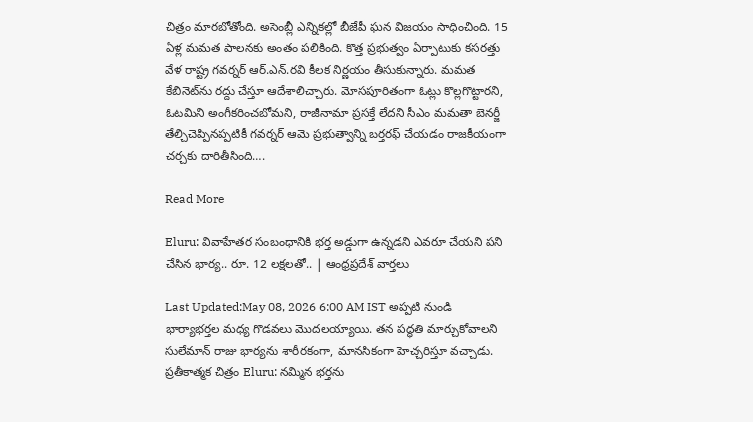చిత్రం మారబోతోంది. అసెంబ్లీ ఎన్నికల్లో బీజేపీ ఘన విజయం సాధించింది. 15 ఏళ్ల మమత పాలనకు అంతం పలికింది. కొత్త ప్రభుత్వం ఏర్పాటుకు కసరత్తు వేళ రాష్ట్ర గవర్నర్ ఆర్.ఎన్.రవి కీలక నిర్ణయం తీసుకున్నారు. మమత కేబినెట్‌ను రద్దు చేస్తూ ఆదేశాలిచ్చారు. మోసపూరితంగా ఓట్లు కొల్లగొట్టారని, ఓటమిని అంగీకరించబోమని, రాజీనామా ప్రసక్తే లేదని సీఎం మమతా బెనర్జీ తేల్చిచెప్పినప్పటికీ గవర్నర్ ఆమె ప్రభుత్వాన్ని బర్తరఫ్ చేయడం రాజకీయంగా చర్చకు దారితీసింది….

Read More

Eluru: వివాహేతర సంబంధానికి భర్త అడ్డుగా ఉన్నడని ఎవరూ చేయని పని చేసిన భార్య.. రూ. 12 లక్షలతో.. | ఆంధ్రప్రదేశ్ వార్తలు

Last Updated:May 08, 2026 6:00 AM IST అప్పటి నుండి భార్యాభర్తల మధ్య గొడవలు మొదలయ్యాయి. తన పద్ధతి మార్చుకోవాలని సులేమాన్ రాజు భార్యను శారీరకంగా, మానసికంగా హెచ్చరిస్తూ వచ్చాడు. ప్రతీకాత్మక చిత్రం Eluru: నమ్మిన భర్తను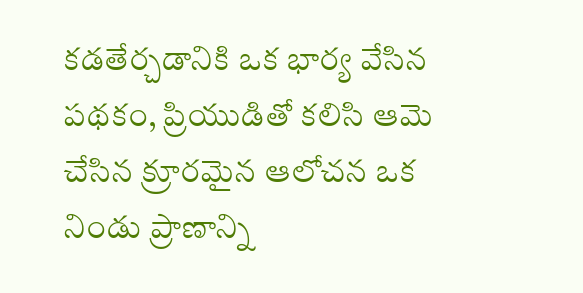కడతేర్చడానికి ఒక భార్య వేసిన పథకం, ప్రియుడితో కలిసి ఆమె చేసిన క్రూరమైన ఆలోచన ఒక నిండు ప్రాణాన్ని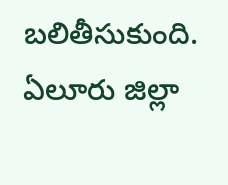బలితీసుకుంది. ఏలూరు జిల్లా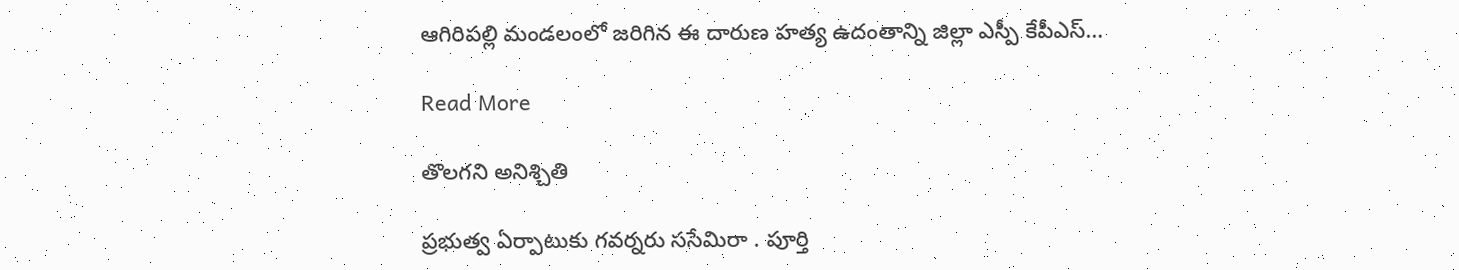ఆగిరిపల్లి మండలంలో జరిగిన ఈ దారుణ హత్య ఉదంతాన్ని జిల్లా ఎస్పీ కేపీఎస్…

Read More

తొలగని అనిశ్చితి

ప్రభుత్వ ఏర్పాటుకు గవర్నరు ససేమిరా . పూర్తి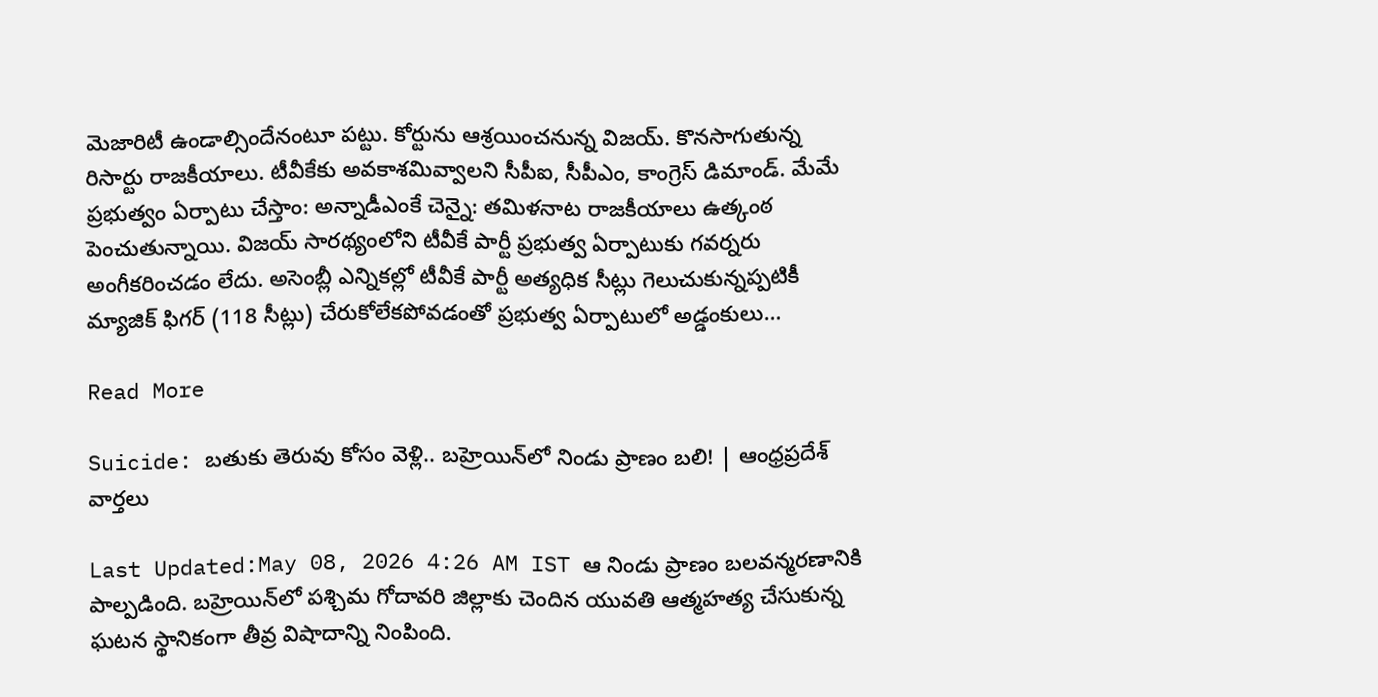మెజారిటీ ఉండాల్సిందేనంటూ పట్టు. కోర్టును ఆశ్రయించనున్న విజయ్. కొనసాగుతున్న రిసార్టు రాజకీయాలు. టీవీకేకు అవకాశమివ్వాలని సీపీఐ, సీపీఎం, కాంగ్రెస్ డిమాండ్. మేమే ప్రభుత్వం ఏర్పాటు చేస్తాం: అన్నాడీఎంకే చెన్నై: తమిళనాట రాజకీయాలు ఉత్కంఠ పెంచుతున్నాయి. విజయ్ సారథ్యంలోని టీవీకే పార్టీ ప్రభుత్వ ఏర్పాటుకు గవర్నరు అంగీకరించడం లేదు. అసెంబ్లీ ఎన్నికల్లో టీవీకే పార్టీ అత్యధిక సీట్లు గెలుచుకున్నప్పటికీ మ్యాజిక్ ఫిగర్ (118 సీట్లు) చేరుకోలేకపోవడంతో ప్రభుత్వ ఏర్పాటులో అడ్డంకులు…

Read More

Suicide: బతుకు తెరువు కోసం వెళ్లి.. బహ్రెయిన్‌లో నిండు ప్రాణం బలి! | ఆంధ్రప్రదేశ్ వార్తలు

Last Updated:May 08, 2026 4:26 AM IST ఆ నిండు ప్రాణం బలవన్మరణానికి పాల్పడింది. బహ్రెయిన్‌లో పశ్చిమ గోదావరి జిల్లాకు చెందిన యువతి ఆత్మహత్య చేసుకున్న ఘటన స్థానికంగా తీవ్ర విషాదాన్ని నింపింది.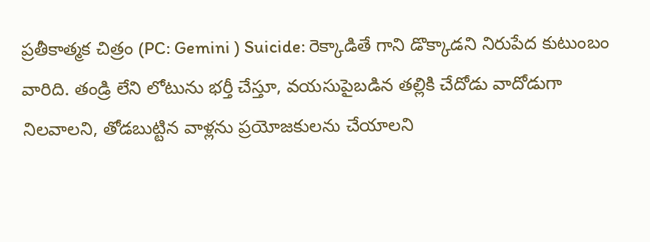ప్రతీకాత్మక చిత్రం (PC: Gemini ) Suicide: రెక్కాడితే గాని డొక్కాడని నిరుపేద కుటుంబం వారిది. తండ్రి లేని లోటును భర్తీ చేస్తూ, వయసుపైబడిన తల్లికి చేదోడు వాదోడుగా నిలవాలని, తోడబుట్టిన వాళ్లను ప్రయోజకులను చేయాలని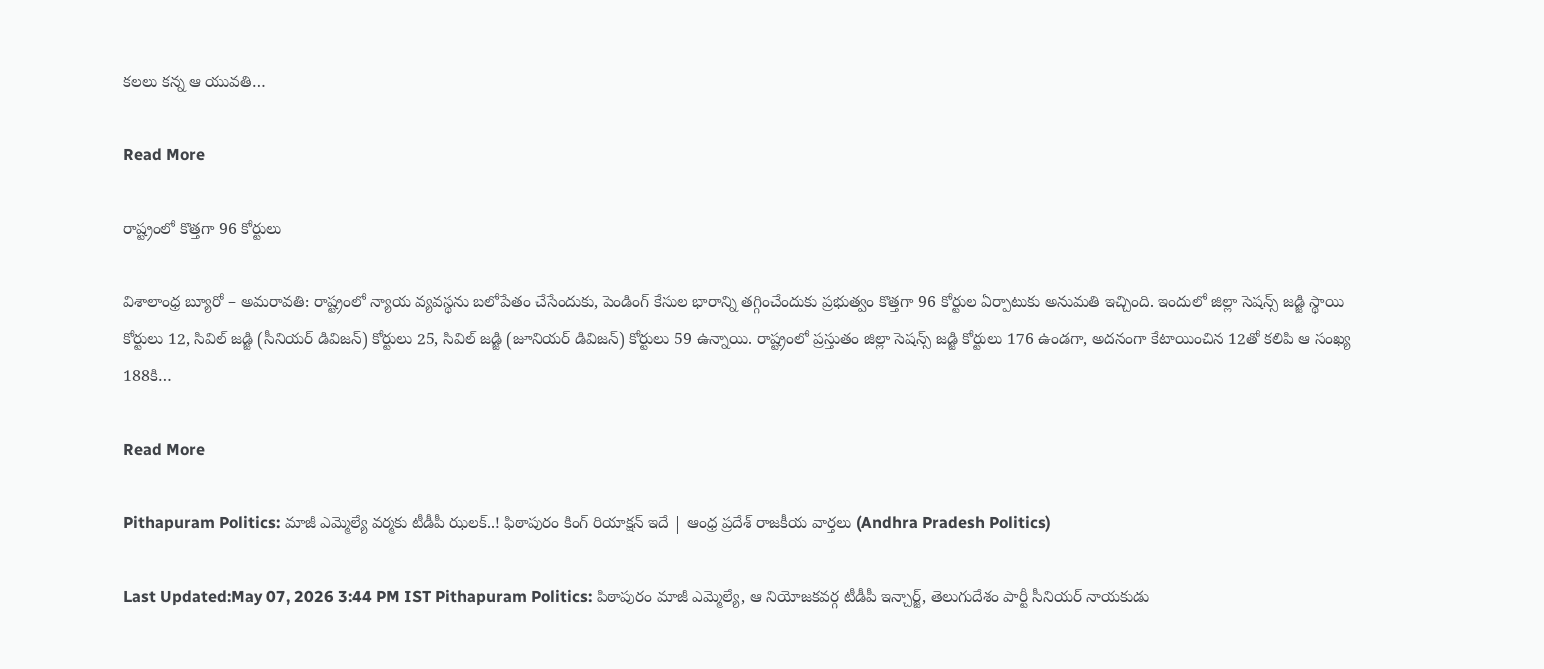కలలు కన్న ఆ యువతి…

Read More

రాష్ట్రంలో కొత్తగా 96 కోర్టులు

విశాలాంధ్ర బ్యూరో – అమరావతి: రాష్ట్రంలో న్యాయ వ్యవస్థను బలోపేతం చేసేందుకు, పెండింగ్ కేసుల భారాన్ని తగ్గించేందుకు ప్రభుత్వం కొత్తగా 96 కోర్టుల ఏర్పాటుకు అనుమతి ఇచ్చింది. ఇందులో జిల్లా సెషన్స్ జడ్జి స్థాయి కోర్టులు 12, సివిల్ జడ్జి (సీనియర్ డివిజన్) కోర్టులు 25, సివిల్ జడ్జి (జూనియర్ డివిజన్) కోర్టులు 59 ఉన్నాయి. రాష్ట్రంలో ప్రస్తుతం జిల్లా సెషన్స్ జడ్జి కోర్టులు 176 ఉండగా, అదనంగా కేటాయించిన 12తో కలిపి ఆ సంఖ్య 188కి…

Read More

Pithapuram Politics: మాజీ ఎమ్మెల్యే వర్మకు టీడీపీ ఝలక్..! ఫిఠాపురం కింగ్ రియాక్షన్ ఇదే | ఆంధ్ర ప్రదేశ్ రాజకీయ వార్తలు (Andhra Pradesh Politics)

Last Updated:May 07, 2026 3:44 PM IST Pithapuram Politics: పిఠాపురం మాజీ ఎమ్మెల్యే, ఆ నియోజకవర్గ టీడీపీ ఇన్చార్జ్, తెలుగుదేశం పార్టీ సీనియర్ నాయకుడు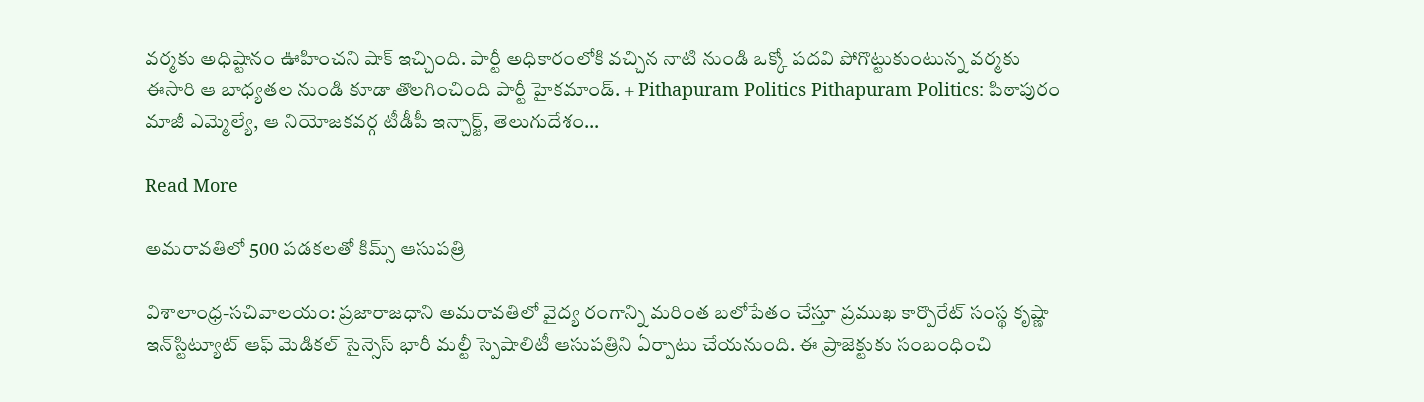వర్మకు అధిష్టానం ఊహించని షాక్ ఇచ్చింది. పార్టీ అధికారంలోకి వచ్చిన నాటి నుండి ఒక్కో పదవి పోగొట్టుకుంటున్న వర్మకు ఈసారి ఆ బాధ్యతల నుండి కూడా తొలగించింది పార్టీ హైకమాండ్. + Pithapuram Politics Pithapuram Politics: పిఠాపురం మాజీ ఎమ్మెల్యే, ఆ నియోజకవర్గ టీడీపీ ఇన్చార్జ్, తెలుగుదేశం…

Read More

అమరావతిలో 500 పడకలతో కిమ్స్ ఆసుపత్రి

విశాలాంధ్ర-సచివాలయం: ప్రజారాజధాని అమరావతిలో వైద్య రంగాన్ని మరింత బలోపేతం చేస్తూ ప్రముఖ కార్పొరేట్ సంస్థ కృష్ణా ఇన్‌స్టిట్యూట్ ఆఫ్ మెడికల్ సైన్సెస్ భారీ మల్టీ స్పెషాలిటీ ఆసుపత్రిని ఏర్పాటు చేయనుంది. ఈ ప్రాజెక్టుకు సంబంధించి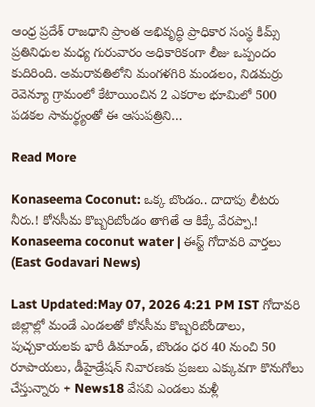ఆంధ్ర ప్రదేశ్ రాజధాని ప్రాంత అభివృద్ధి ప్రాధికార సంస్థ కిమ్స్ ప్రతినిధుల మధ్య గురువారం అధికారికంగా లీజు ఒప్పందం కుదిరింది. అమరావతిలోని మంగళగిరి మండలం, నిడమర్రు రెవెన్యూ గ్రామంలో కేటాయించిన 2 ఎకరాల భూమిలో 500 పడకల సామర్థ్యంతో ఈ ఆసుపత్రిని…

Read More

Konaseema Coconut: ఒక్క బొండం.. దాదాపు లీటరు నీరు.! కోనసీమ కొబ్బరిబోండం తాగితే ఆ కిక్కే వేరప్పా.! Konaseema coconut water | ఈస్ట్ గోదావరి వార్తలు (East Godavari News)

Last Updated:May 07, 2026 4:21 PM IST గోదావరి జిల్లాల్లో మండే ఎండలతో కోనసీమ కొబ్బరిబోండాలు, పుచ్చకాయలకు భారీ డిమాండ్, బొండం ధర 40 నుంచి 50 రూపాయలు, డీహైడ్రేషన్ నివారణకు ప్రజలు ఎక్కువగా కొనుగోలు చేస్తున్నారు + News18 వేసవి ఎండలు మళ్లీ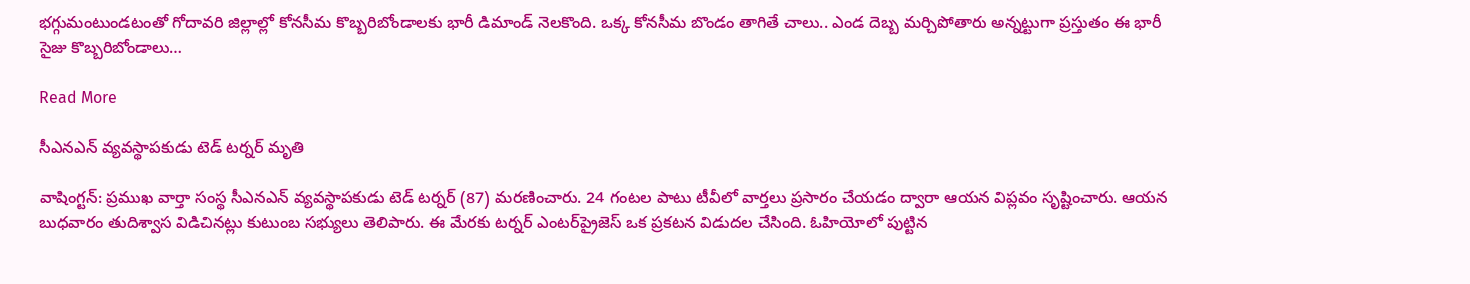భగ్గుమంటుండటంతో గోదావరి జిల్లాల్లో కోనసీమ కొబ్బరిబోండాలకు భారీ డిమాండ్ నెలకొంది. ఒక్క కోనసీమ బొండం తాగితే చాలు.. ఎండ దెబ్బ మర్చిపోతారు అన్నట్టుగా ప్రస్తుతం ఈ భారీ సైజు కొబ్బరిబోండాలు…

Read More

సీఎనఎన్ వ్యవస్థాపకుడు టెడ్ టర్నర్ మృతి

వాషింగ్టన్: ప్రముఖ వార్తా సంస్థ సీఎనఎన్ వ్యవస్థాపకుడు టెడ్ టర్నర్ (87) మరణించారు. 24 గంటల పాటు టీవీలో వార్తలు ప్రసారం చేయడం ద్వారా ఆయన విప్లవం సృష్టించారు. ఆయన బుధవారం తుదిశ్వాస విడిచినట్లు కుటుంబ సభ్యులు తెలిపారు. ఈ మేరకు టర్నర్ ఎంటర్‌ప్రైజెస్ ఒక ప్రకటన విడుదల చేసింది. ఓహియోలో పుట్టిన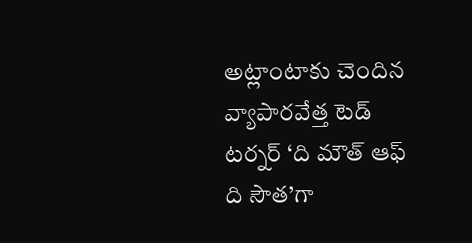అట్లాంటాకు చెందిన వ్యాపారవేత్త టెడ్ టర్నర్ ‘ది మౌత్ ఆఫ్ ది సౌత’గా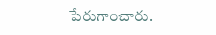పేరుగాంచారు.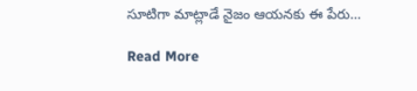సూటిగా మాట్లాడే నైజం ఆయనకు ఈ పేరు…

Read More